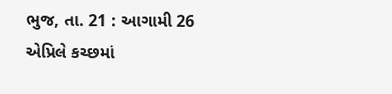ભુજ, તા. 21 : આગામી 26 એપ્રિલે કચ્છમાં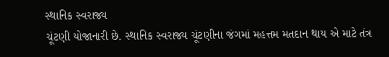સ્થાનિક સ્વરાજ્ય
ચૂંટણી યોજાનારી છે. સ્થાનિક સ્વરાજ્ય ચૂંટણીના જંગમાં મહત્તમ મતદાન થાય એ માટે તંત્ર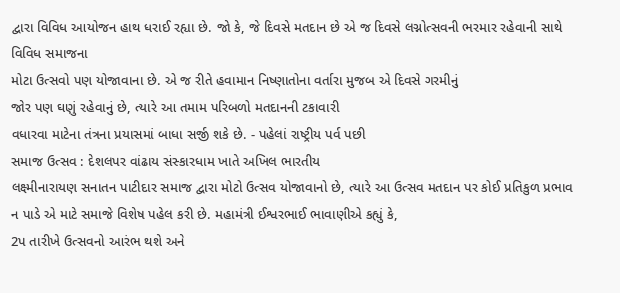દ્વારા વિવિધ આયોજન હાથ ધરાઈ રહ્યા છે. જો કે, જે દિવસે મતદાન છે એ જ દિવસે લગ્નોત્સવની ભરમાર રહેવાની સાથે વિવિધ સમાજના
મોટા ઉત્સવો પણ યોજાવાના છે. એ જ રીતે હવામાન નિષ્ણાતોના વર્તારા મુજબ એ દિવસે ગરમીનું
જોર પણ ઘણું રહેવાનું છે, ત્યારે આ તમામ પરિબળો મતદાનની ટકાવારી
વધારવા માટેના તંત્રના પ્રયાસમાં બાધા સર્જી શકે છે. - પહેલાં રાષ્ટ્રીય પર્વ પછી
સમાજ ઉત્સવ : દેશલપર વાંઢાય સંસ્કારધામ ખાતે અખિલ ભારતીય
લક્ષ્મીનારાયણ સનાતન પાટીદાર સમાજ દ્વારા મોટો ઉત્સવ યોજાવાનો છે, ત્યારે આ ઉત્સવ મતદાન પર કોઈ પ્રતિકુળ પ્રભાવ
ન પાડે એ માટે સમાજે વિશેષ પહેલ કરી છે. મહામંત્રી ઈશ્વરભાઈ ભાવાણીએ કહ્યું કે,
2પ તારીખે ઉત્સવનો આરંભ થશે અને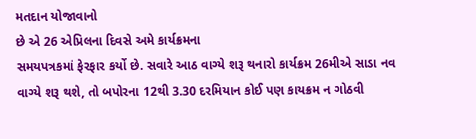મતદાન યોજાવાનો
છે એ 26 એપ્રિલના દિવસે અમે કાર્યક્રમના
સમયપત્રકમાં ફેરફાર કર્યો છે. સવારે આઠ વાગ્યે શરૂ થનારો કાર્યક્રમ 26મીએ સાડા નવ વાગ્યે શરૂ થશે, તો બપોરના 12થી 3.30 દરમિયાન કોઈ પણ કાયક્રમ ન ગોઠવી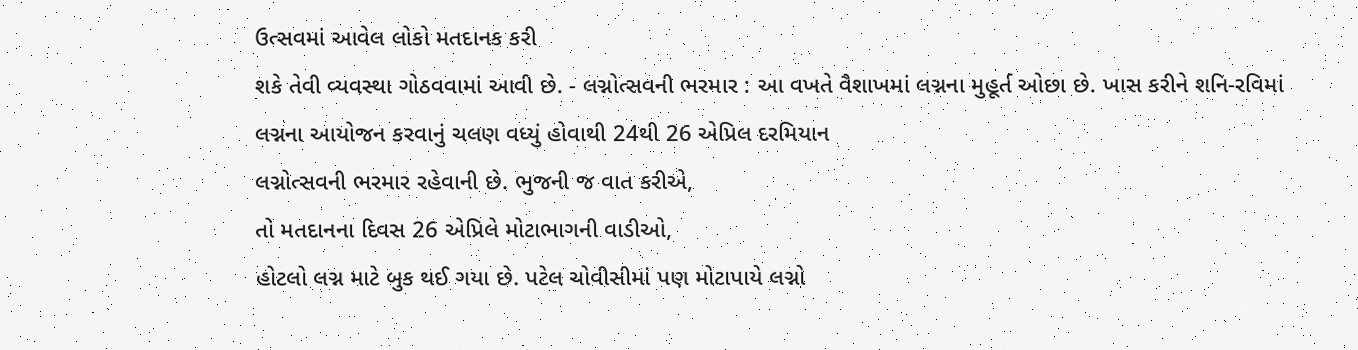ઉત્સવમાં આવેલ લોકો મતદાનક કરી
શકે તેવી વ્યવસ્થા ગોઠવવામાં આવી છે. - લગ્નોત્સવની ભરમાર : આ વખતે વૈશાખમાં લગ્નના મુહૂર્ત ઓછા છે. ખાસ કરીને શનિ-રવિમાં
લગ્નના આયોજન કરવાનું ચલણ વધ્યું હોવાથી 24થી 26 એપ્રિલ દરમિયાન
લગ્નોત્સવની ભરમાર રહેવાની છે. ભુજની જ વાત કરીએ,
તો મતદાનના દિવસ 26 એપ્રિલે મોટાભાગની વાડીઓ,
હોટલો લગ્ન માટે બુક થઈ ગયા છે. પટેલ ચોવીસીમાં પણ મોટાપાયે લગ્નો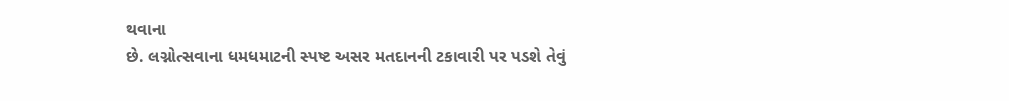થવાના
છે. લગ્નોત્સવાના ધમધમાટની સ્પષ્ટ અસર મતદાનની ટકાવારી પર પડશે તેવું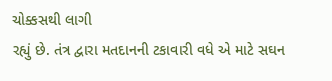ચોક્કસથી લાગી
રહ્યું છે. તંત્ર દ્વારા મતદાનની ટકાવારી વધે એ માટે સઘન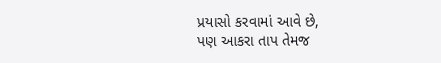પ્રયાસો કરવામાં આવે છે,
પણ આકરા તાપ તેમજ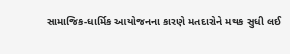સામાજિક-ધાર્મિક આયોજનના કારણે મતદારોને મથક સુધી લઈ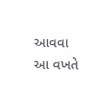આવવા આ વખતે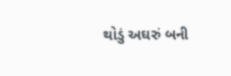થોડું અઘરું બની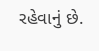રહેવાનું છે.